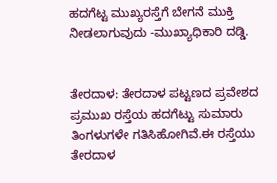ಹದಗೆಟ್ಟ ಮುಖ್ಯರಸ್ತೆಗೆ ಬೇಗನೆ ಮುಕ್ತಿ ನೀಡಲಾಗುವುದು -ಮುಖ್ಯಾಧಿಕಾರಿ ದಡ್ಡಿ.


ತೇರದಾಳ: ತೇರದಾಳ ಪಟ್ಟಣದ ಪ್ರವೇಶದ ಪ್ರಮುಖ ರಸ್ತೆಯ ಹದಗೆಟ್ಟು ಸುಮಾರು ತಿಂಗಳುಗಳೇ ಗತಿಸಿಹೋಗಿವೆ.ಈ ರಸ್ತೆಯು ತೇರದಾಳ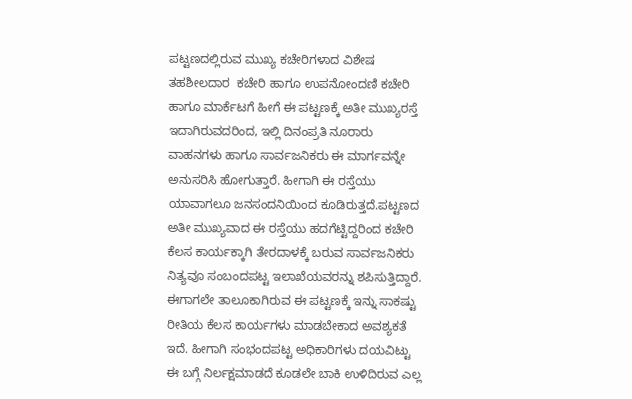ಪಟ್ಟಣದಲ್ಲಿರುವ ಮುಖ್ಯ ಕಚೇರಿಗಳಾದ ವಿಶೇಷ ತಹಶೀಲದಾರ  ಕಚೇರಿ ಹಾಗೂ ಉಪನೋಂದಣಿ ಕಚೇರಿ ಹಾಗೂ ಮಾರ್ಕೆಟಗೆ ಹೀಗೆ ಈ ಪಟ್ಟಣಕ್ಕೆ ಅತೀ ಮುಖ್ಯರಸ್ತೆ ಇದಾಗಿರುವದರಿಂದ, ಇಲ್ಲಿ ದಿನಂಪ್ರತಿ ನೂರಾರು ವಾಹನಗಳು ಹಾಗೂ ಸಾರ್ವಜನಿಕರು ಈ ಮಾರ್ಗವನ್ನೇ ಅನುಸರಿಸಿ ಹೋಗುತ್ತಾರೆ. ಹೀಗಾಗಿ ಈ ರಸ್ತೆಯು ಯಾವಾಗಲೂ ಜನಸಂದನಿಯಿಂದ ಕೂಡಿರುತ್ತದೆ.ಪಟ್ಟಣದ ಅತೀ ಮುಖ್ಯವಾದ ಈ ರಸ್ತೆಯು ಹದಗೆಟ್ಟಿದ್ದರಿಂದ ಕಚೇರಿ ಕೆಲಸ ಕಾರ್ಯಕ್ಕಾಗಿ ತೇರದಾಳಕ್ಕೆ ಬರುವ ಸಾರ್ವಜನಿಕರು ನಿತ್ಯವೂ ಸಂಬಂದಪಟ್ಟ ಇಲಾಖೆಯವರನ್ನು ಶಪಿಸುತ್ತಿದ್ದಾರೆ. ಈಗಾಗಲೇ ತಾಲೂಕಾಗಿರುವ ಈ ಪಟ್ಟಣಕ್ಕೆ ಇನ್ನು ಸಾಕಷ್ಟು ರೀತಿಯ ಕೆಲಸ ಕಾರ್ಯಗಳು ಮಾಡಬೇಕಾದ ಅವಶ್ಯಕತೆ ಇದೆ. ಹೀಗಾಗಿ ಸಂಭಂದಪಟ್ಟ ಅಧಿಕಾರಿಗಳು ದಯವಿಟ್ಟು ಈ ಬಗ್ಗೆ ನಿರ್ಲಕ್ಷಮಾಡದೆ ಕೂಡಲೇ ಬಾಕಿ ಉಳಿದಿರುವ ಎಲ್ಲ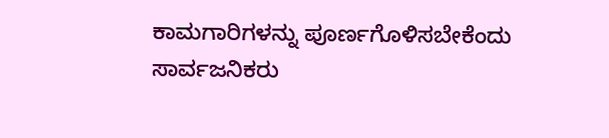ಕಾಮಗಾರಿಗಳನ್ನು ಪೂರ್ಣಗೊಳಿಸಬೇಕೆಂದು ಸಾರ್ವಜನಿಕರು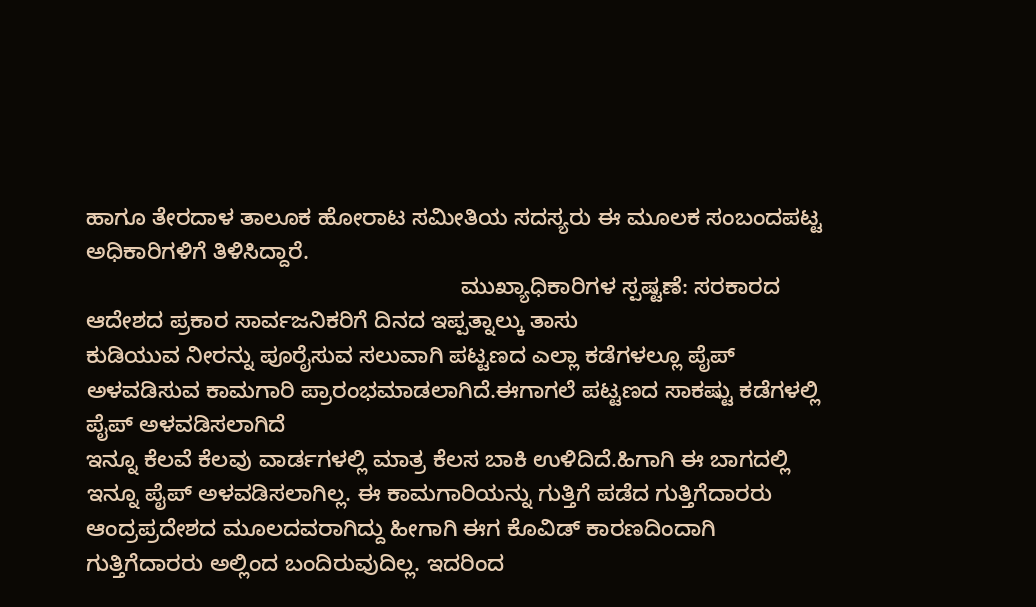ಹಾಗೂ ತೇರದಾಳ ತಾಲೂಕ ಹೋರಾಟ ಸಮೀತಿಯ ಸದಸ್ಯರು ಈ ಮೂಲಕ ಸಂಬಂದಪಟ್ಟ ಅಧಿಕಾರಿಗಳಿಗೆ ತಿಳಿಸಿದ್ದಾರೆ.
                                                           ಮುಖ್ಯಾಧಿಕಾರಿಗಳ ಸ್ಪಷ್ಟಣೆ: ಸರಕಾರದ ಆದೇಶದ ಪ್ರಕಾರ ಸಾರ್ವಜನಿಕರಿಗೆ ದಿನದ ಇಪ್ಪತ್ನಾಲ್ಕು ತಾಸು
ಕುಡಿಯುವ ನೀರನ್ನು ಪೂರೈಸುವ ಸಲುವಾಗಿ ಪಟ್ಟಣದ ಎಲ್ಲಾ ಕಡೆಗಳಲ್ಲೂ ಪೈಪ್ ಅಳವಡಿಸುವ ಕಾಮಗಾರಿ ಪ್ರಾರಂಭಮಾಡಲಾಗಿದೆ.ಈಗಾಗಲೆ ಪಟ್ಟಣದ ಸಾಕಷ್ಟು ಕಡೆಗಳಲ್ಲಿ ಪೈಪ್ ಅಳವಡಿಸಲಾಗಿದೆ
ಇನ್ನೂ ಕೆಲವೆ ಕೆಲವು ವಾರ್ಡಗಳಲ್ಲಿ ಮಾತ್ರ ಕೆಲಸ ಬಾಕಿ ಉಳಿದಿದೆ.ಹಿಗಾಗಿ ಈ ಬಾಗದಲ್ಲಿ ಇನ್ನೂ ಪೈಪ್ ಅಳವಡಿಸಲಾಗಿಲ್ಲ. ಈ ಕಾಮಗಾರಿಯನ್ನು ಗುತ್ತಿಗೆ ಪಡೆದ ಗುತ್ತಿಗೆದಾರರು ಆಂದ್ರಪ್ರದೇಶದ ಮೂಲದವರಾಗಿದ್ದು ಹೀಗಾಗಿ ಈಗ ಕೊವಿಡ್ ಕಾರಣದಿಂದಾಗಿ
ಗುತ್ತಿಗೆದಾರರು ಅಲ್ಲಿಂದ ಬಂದಿರುವುದಿಲ್ಲ. ಇದರಿಂದ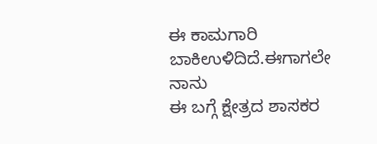ಈ ಕಾಮಗಾರಿ ಬಾಕಿಉಳಿದಿದೆ.ಈಗಾಗಲೇ ನಾನು
ಈ ಬಗ್ಗೆ ಕ್ಷೇತ್ರದ ಶಾಸಕರ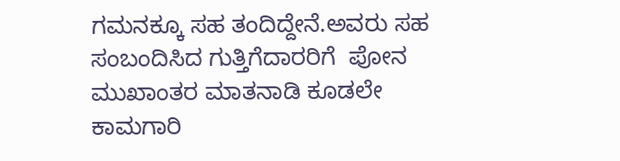ಗಮನಕ್ಕೂ ಸಹ ತಂದಿದ್ದೇನೆ.ಅವರು ಸಹ ಸಂಬಂದಿಸಿದ ಗುತ್ತಿಗೆದಾರರಿಗೆ  ಪೋನ ಮುಖಾಂತರ ಮಾತನಾಡಿ ಕೂಡಲೇ ಕಾಮಗಾರಿ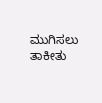ಮುಗಿಸಲು ತಾಕೀತು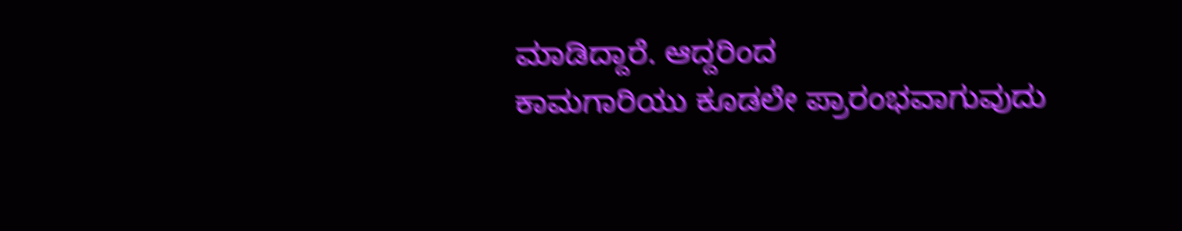ಮಾಡಿದ್ದಾರೆ. ಆದ್ದರಿಂದ
ಕಾಮಗಾರಿಯು ಕೂಡಲೇ ಪ್ರಾರಂಭವಾಗುವುದು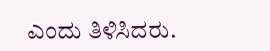ಎಂದು ತಿಳಿಸಿದರು.